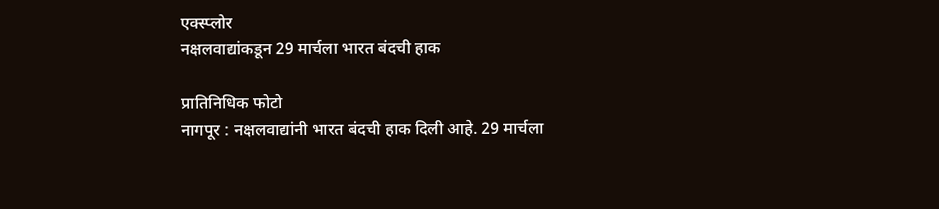एक्स्प्लोर
नक्षलवाद्यांकडून 29 मार्चला भारत बंदची हाक

प्रातिनिधिक फोटो
नागपूर : नक्षलवाद्यांनी भारत बंदची हाक दिली आहे. 29 मार्चला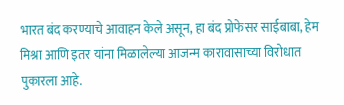भारत बंद करण्याचे आवाहन केले असून, हा बंद प्रोफेसर साईबाबा, हेम मिश्रा आणि इतर यांना मिळालेल्या आजन्म कारावासाच्या विरोधात पुकारला आहे.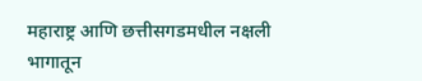महाराष्ट्र आणि छत्तीसगडमधील नक्षली भागातून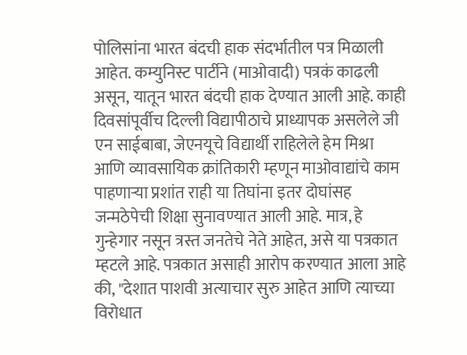पोलिसांना भारत बंदची हाक संदर्भातील पत्र मिळाली आहेत. कम्युनिस्ट पार्टीने (माओवादी) पत्रकं काढली असून, यातून भारत बंदची हाक देण्यात आली आहे. काही दिवसांपूर्वीच दिल्ली विद्यापीठाचे प्राध्यापक असलेले जी एन साईबाबा, जेएनयूचे विद्यार्थी राहिलेले हेम मिश्रा आणि व्यावसायिक क्रांतिकारी म्हणून माओवाद्यांचे काम पाहणाऱ्या प्रशांत राही या तिघांना इतर दोघांसह जन्मठेपेची शिक्षा सुनावण्यात आली आहे. मात्र, हे गुन्हेगार नसून त्रस्त जनतेचे नेते आहेत, असे या पत्रकात म्हटले आहे. पत्रकात असाही आरोप करण्यात आला आहे की, "देशात पाशवी अत्याचार सुरु आहेत आणि त्याच्या विरोधात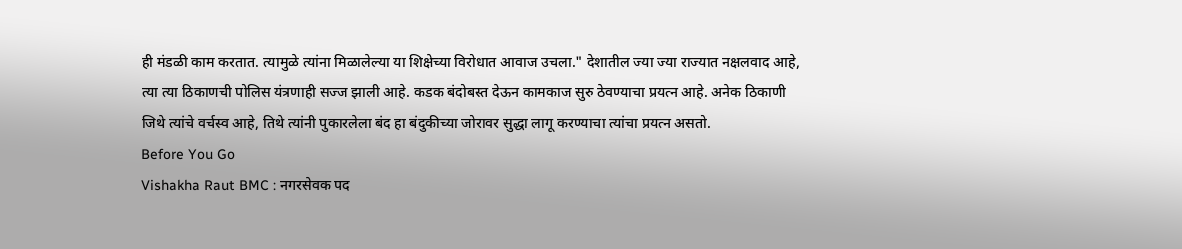ही मंडळी काम करतात. त्यामुळे त्यांना मिळालेल्या या शिक्षेच्या विरोधात आवाज उचला." देशातील ज्या ज्या राज्यात नक्षलवाद आहे, त्या त्या ठिकाणची पोलिस यंत्रणाही सज्ज झाली आहे. कडक बंदोबस्त देऊन कामकाज सुरु ठेवण्याचा प्रयत्न आहे. अनेक ठिकाणी जिथे त्यांचे वर्चस्व आहे, तिथे त्यांनी पुकारलेला बंद हा बंदुकीच्या जोरावर सुद्धा लागू करण्याचा त्यांचा प्रयत्न असतो.
Before You Go
Vishakha Raut BMC : नगरसेवक पद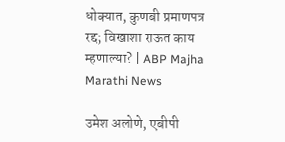धोक्यात, कुणबी प्रमाणपत्र रद्द; विखाशा राऊत काय म्हणाल्या? | ABP Majha Marathi News

उमेश अलोणे, एबीपी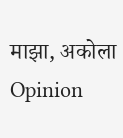माझा, अकोला
Opinion